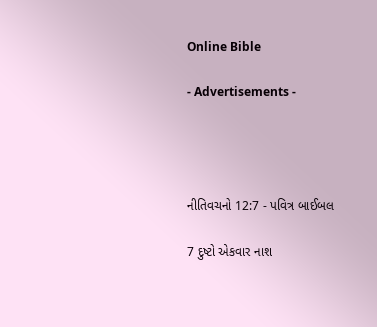Online Bible

- Advertisements -




નીતિવચનો 12:7 - પવિત્ર બાઈબલ

7 દુષ્ટો એકવાર નાશ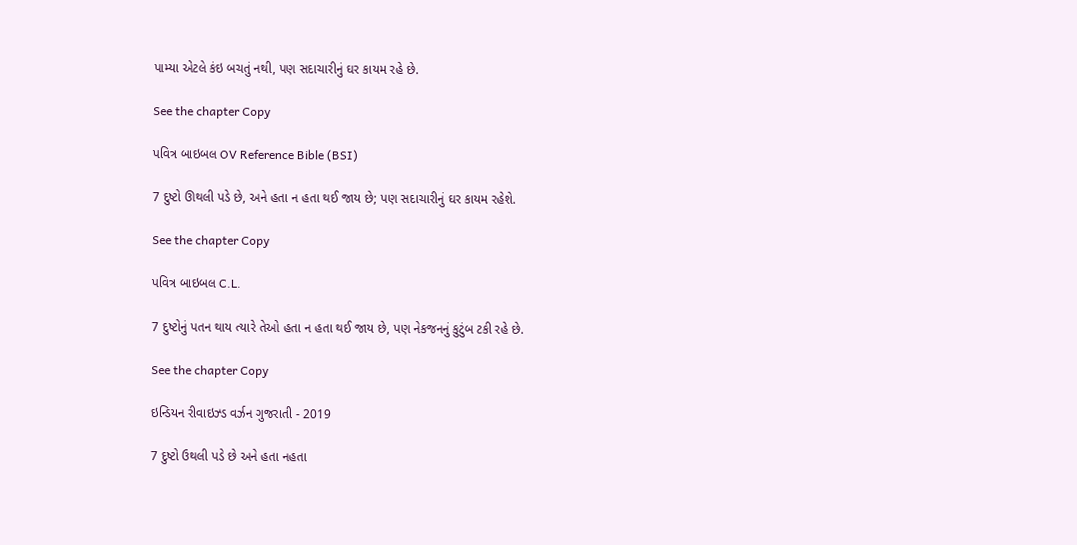પામ્યા એટલે કંઇ બચતું નથી, પણ સદાચારીનું ઘર કાયમ રહે છે.

See the chapter Copy

પવિત્ર બાઇબલ OV Reference Bible (BSI)

7 દુષ્ટો ઊથલી પડે છે, અને હતા ન હતા થઈ જાય છે; પણ સદાચારીનું ઘર કાયમ રહેશે.

See the chapter Copy

પવિત્ર બાઇબલ C.L.

7 દુષ્ટોનું પતન થાય ત્યારે તેઓ હતા ન હતા થઈ જાય છે, પણ નેકજનનું કુટુંબ ટકી રહે છે.

See the chapter Copy

ઇન્ડિયન રીવાઇઝ્ડ વર્ઝન ગુજરાતી - 2019

7 દુષ્ટો ઉથલી પડે છે અને હતા નહતા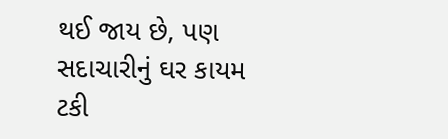થઈ જાય છે, પણ સદાચારીનું ઘર કાયમ ટકી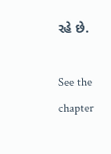રહે છે.

See the chapter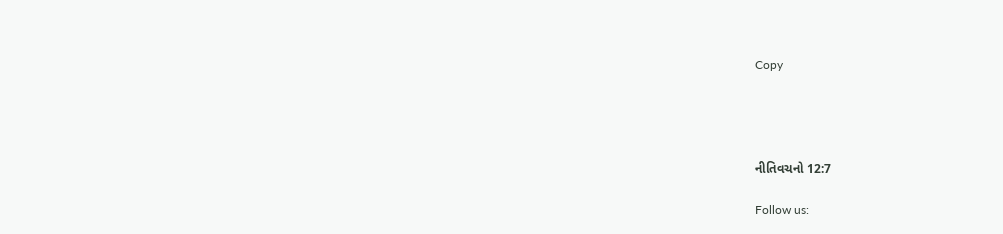Copy




નીતિવચનો 12:7

Follow us: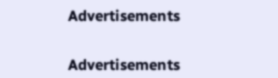Advertisements


Advertisements